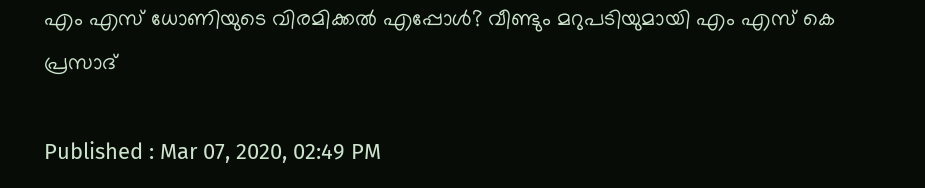എം എസ് ധോണിയുടെ വിരമിക്കല്‍ എപ്പോള്‍? വീണ്ടും മറുപടിയുമായി എം എസ് കെ പ്രസാദ്

Published : Mar 07, 2020, 02:49 PM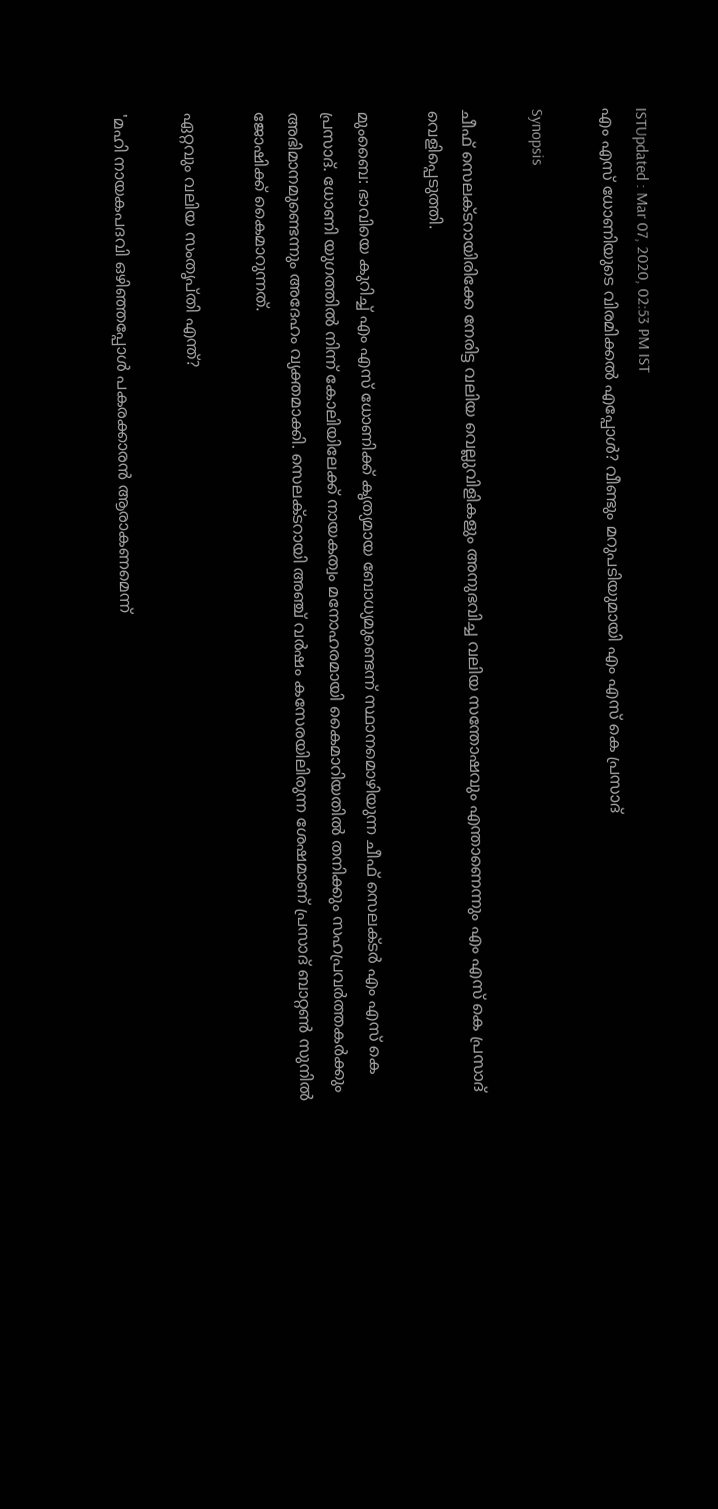ISTUpdated : Mar 07, 2020, 02:53 PM IST
എം എസ് ധോണിയുടെ വിരമിക്കല്‍ എപ്പോള്‍? വീണ്ടും മറുപടിയുമായി എം എസ് കെ പ്രസാദ്

Synopsis

ചീഫ് സെലക്‌ടറായിരിക്കേ നേരിട്ട വലിയ വെല്ലുവിളികളും അനുഭവിച്ച വലിയ സന്തോഷവും എന്താണെന്നും എം എസ് കെ പ്രസാദ് വെളിപ്പെടുത്തി.

മുംബൈ: ഭാവിയെ കുറിച്ച് എം എസ് ധോണിക്ക് കൃത്യമായ ബോധ്യമുണ്ടെന്ന് സ്ഥാനമൊഴിയുന്ന ചീഫ് സെലക്‌ടര്‍ എം എസ് കെ പ്രസാദ്. ധോണി യുഗത്തില്‍ നിന്ന് കോലിയിലേക്ക് നായകത്വം മനോഹരമായി കൈമാറിയതില്‍ തനിക്കും സഹപ്രവര്‍ത്തകര്‍ക്കും അഭിമാനമുണ്ടെന്നും അദേഹം വ്യക്തമാക്കി. സെലക്‌ടറായി അഞ്ച് വര്‍ഷം കസേരയിലിരുന്ന ശേഷമാണ് പ്രസാദ് ബാറ്റണ്‍ സുനില്‍ ജോഷിക്ക് കൈമാറുന്നത്.

ഏറ്റവും വലിയ സംതൃപ്തി എന്ത്?

'മഹി നായകപദവി ഒഴിഞ്ഞപ്പോള്‍ പകരക്കാരന്‍ ആരാകണമെന്ന്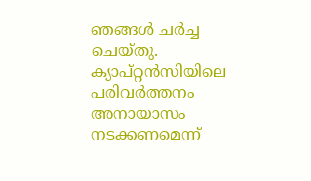ഞങ്ങള്‍ ചര്‍ച്ച ചെയ്തു. ക്യാപ്റ്റന്‍സിയിലെ പരിവര്‍ത്തനം അനായാസം നടക്കണമെന്ന്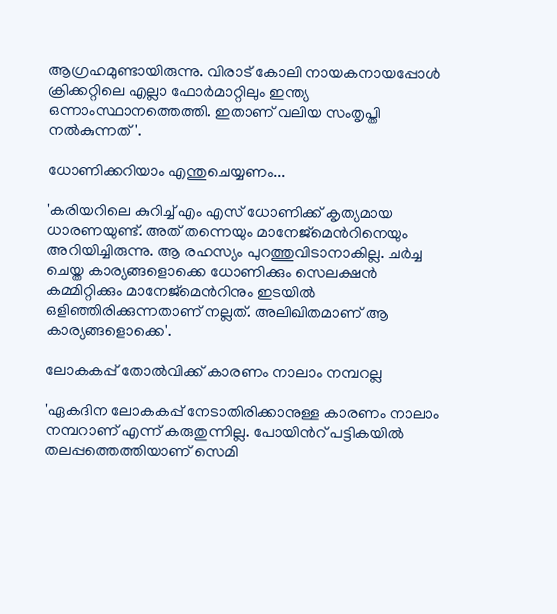ആഗ്രഹമുണ്ടായിരുന്നു. വിരാട് കോലി നായകനായപ്പോള്‍ ക്രിക്കറ്റിലെ എല്ലാ ഫോര്‍മാറ്റിലും ഇന്ത്യ ഒന്നാംസ്ഥാനത്തെത്തി. ഇതാണ് വലിയ സംതൃപ്തി നല്‍കുന്നത്'.

ധോണിക്കറിയാം എന്തുചെയ്യണം...

'കരിയറിലെ കുറിച്ച് എം എസ് ധോണിക്ക് കൃത്യമായ ധാരണയുണ്ട്. അത് തന്നെയും മാനേജ്‌മെന്‍റിനെയും അറിയിച്ചിരുന്നു. ആ രഹസ്യം പുറത്തുവിടാനാകില്ല. ചര്‍ച്ച ചെയ്ത കാര്യങ്ങളൊക്കെ ധോണിക്കും സെലക്ഷന്‍ കമ്മിറ്റിക്കും മാനേജ്‌മെന്‍റിനും ഇടയില്‍ ഒളിഞ്ഞിരിക്കുന്നതാണ് നല്ലത്. അലിഖിതമാണ് ആ കാര്യങ്ങളൊക്കെ'.

ലോകകപ്പ് തോല്‍വിക്ക് കാരണം നാലാം നമ്പറല്ല

'ഏകദിന ലോകകപ്പ് നേടാതിരിക്കാനുള്ള കാരണം നാലാം നമ്പറാണ് എന്ന് കരുതുന്നില്ല. പോയിന്‍റ് പട്ടികയില്‍ തലപ്പത്തെത്തിയാണ് സെമി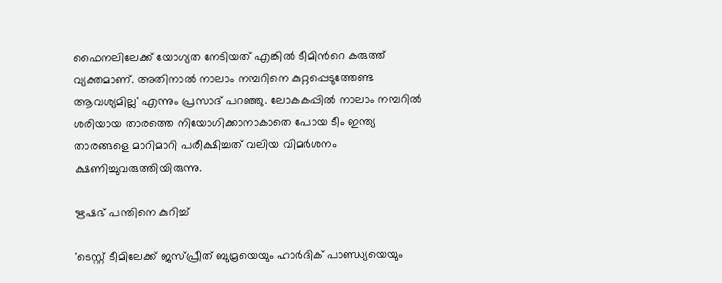ഫൈനലിലേക്ക് യോഗ്യത നേടിയത് എങ്കില്‍ ടീമിന്‍റെ കരുത്ത് വ്യക്തമാണ്. അതിനാല്‍ നാലാം നമ്പറിനെ കുറ്റപ്പെടുത്തേണ്ട ആവശ്യമില്ല' എന്നും പ്രസാദ് പറഞ്ഞു. ലോകകപ്പില്‍ നാലാം നമ്പറില്‍ ശരിയായ താരത്തെ നിയോഗിക്കാനാകാതെ പോയ ടീം ഇന്ത്യ താരങ്ങളെ മാറിമാറി പരീക്ഷിച്ചത് വലിയ വിമര്‍ശനം ക്ഷണിച്ചുവരുത്തിയിരുന്നു.

ഋഷഭ് പന്തിനെ കുറിച്ച്

'ടെസ്റ്റ് ടീമിലേക്ക് ജസ്‌പ്രീത് ബുമ്രയെയും ഹാര്‍ദിക് പാണ്ഡ്യയെയും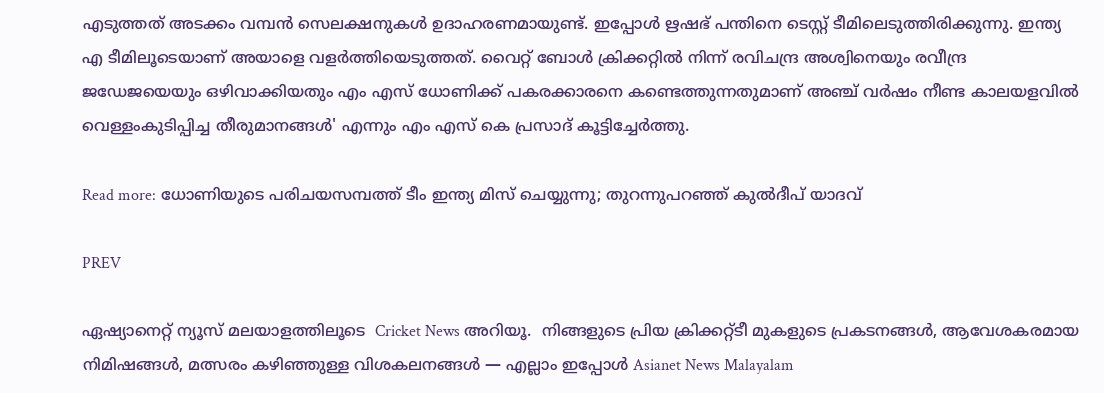എടുത്തത് അടക്കം വമ്പന്‍ സെലക്ഷനുകള്‍ ഉദാഹരണമായുണ്ട്. ഇപ്പോള്‍ ഋഷഭ് പന്തിനെ ടെസ്റ്റ് ടീമിലെടുത്തിരിക്കുന്നു. ഇന്ത്യ എ ടീമിലൂടെയാണ് അയാളെ വളര്‍ത്തിയെടുത്തത്. വൈറ്റ് ബോള്‍ ക്രിക്കറ്റില്‍ നിന്ന് രവിചന്ദ്ര അശ്വിനെയും രവീന്ദ്ര ജഡേജയെയും ഒഴിവാക്കിയതും എം എസ് ധോണിക്ക് പകരക്കാരനെ കണ്ടെത്തുന്നതുമാണ് അഞ്ച് വര്‍ഷം നീണ്ട കാലയളവില്‍ വെള്ളംകുടിപ്പിച്ച തീരുമാനങ്ങള്‍' എന്നും എം എസ് കെ പ്രസാദ് കൂട്ടിച്ചേര്‍ത്തു.

Read more: ധോണിയുടെ പരിചയസമ്പത്ത് ടീം ഇന്ത്യ മിസ് ചെയ്യുന്നു; തുറന്നുപറഞ്ഞ് കുല്‍ദീപ് യാദവ്

PREV

ഏഷ്യാനെറ്റ് ന്യൂസ് മലയാളത്തിലൂടെ  Cricket News അറിയൂ.  നിങ്ങളുടെ പ്രിയ ക്രിക്കറ്റ്ടീ മുകളുടെ പ്രകടനങ്ങൾ, ആവേശകരമായ നിമിഷങ്ങൾ, മത്സരം കഴിഞ്ഞുള്ള വിശകലനങ്ങൾ — എല്ലാം ഇപ്പോൾ Asianet News Malayalam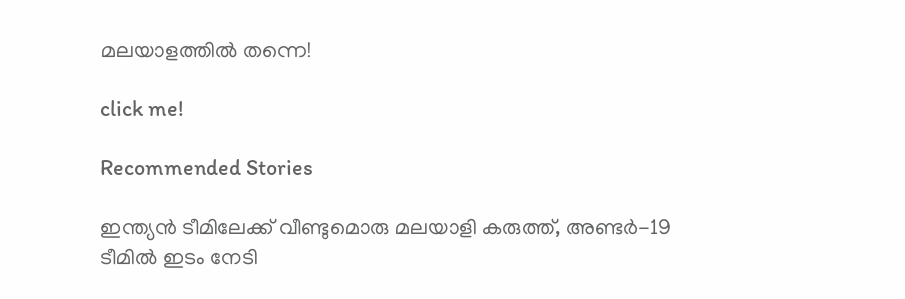മലയാളത്തിൽ തന്നെ!

click me!

Recommended Stories

ഇന്ത്യൻ ടീമിലേക്ക് വീണ്ടുമൊരു മലയാളി കരുത്ത്, അണ്ടർ-19 ടീമിൽ ഇടം നേടി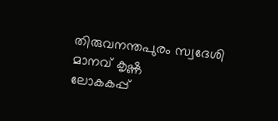തിരുവനന്തപുരം സ്വദേശി മാനവ് കൃഷ്ണ
ലോകകപ്പ്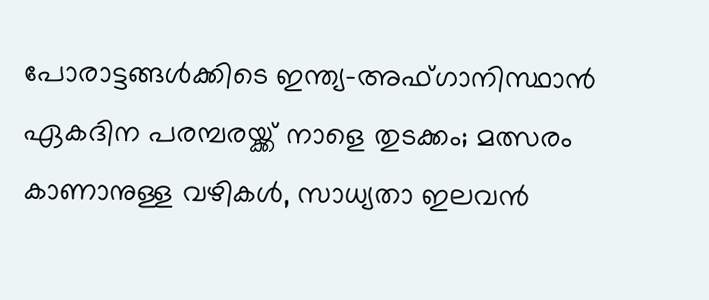പോരാട്ടങ്ങ‌ൾക്കിടെ ഇന്ത്യ-അഫ്ഗാനിസ്ഥാൻ ഏകദിന പരമ്പരയ്ക്ക് നാളെ തുടക്കം; മത്സരം കാണാനുള്ള വഴികൾ, സാധ്യതാ ഇലവന്‍